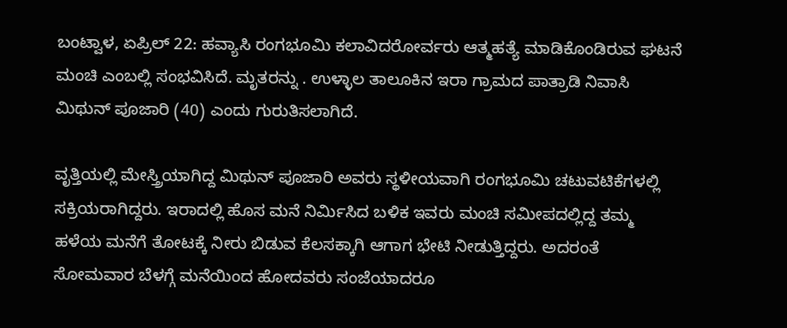ಬಂಟ್ವಾಳ, ಏಪ್ರಿಲ್ 22: ಹವ್ಯಾಸಿ ರಂಗಭೂಮಿ ಕಲಾವಿದರೋರ್ವರು ಆತ್ಮಹತ್ಯೆ ಮಾಡಿಕೊಂಡಿರುವ ಘಟನೆ ಮಂಚಿ ಎಂಬಲ್ಲಿ ಸಂಭವಿಸಿದೆ. ಮೃತರನ್ನು . ಉಳ್ಳಾಲ ತಾಲೂಕಿನ ಇರಾ ಗ್ರಾಮದ ಪಾತ್ರಾಡಿ ನಿವಾಸಿ ಮಿಥುನ್ ಪೂಜಾರಿ (40) ಎಂದು ಗುರುತಿಸಲಾಗಿದೆ.

ವೃತ್ತಿಯಲ್ಲಿ ಮೇಸ್ತ್ರಿಯಾಗಿದ್ದ ಮಿಥುನ್ ಪೂಜಾರಿ ಅವರು ಸ್ಥಳೀಯವಾಗಿ ರಂಗಭೂಮಿ ಚಟುವಟಿಕೆಗಳಲ್ಲಿ ಸಕ್ರಿಯರಾಗಿದ್ದರು. ಇರಾದಲ್ಲಿ ಹೊಸ ಮನೆ ನಿರ್ಮಿಸಿದ ಬಳಿಕ ಇವರು ಮಂಚಿ ಸಮೀಪದಲ್ಲಿದ್ದ ತಮ್ಮ ಹಳೆಯ ಮನೆಗೆ ತೋಟಕ್ಕೆ ನೀರು ಬಿಡುವ ಕೆಲಸಕ್ಕಾಗಿ ಆಗಾಗ ಭೇಟಿ ನೀಡುತ್ತಿದ್ದರು. ಅದರಂತೆ ಸೋಮವಾರ ಬೆಳಗ್ಗೆ ಮನೆಯಿಂದ ಹೋದವರು ಸಂಜೆಯಾದರೂ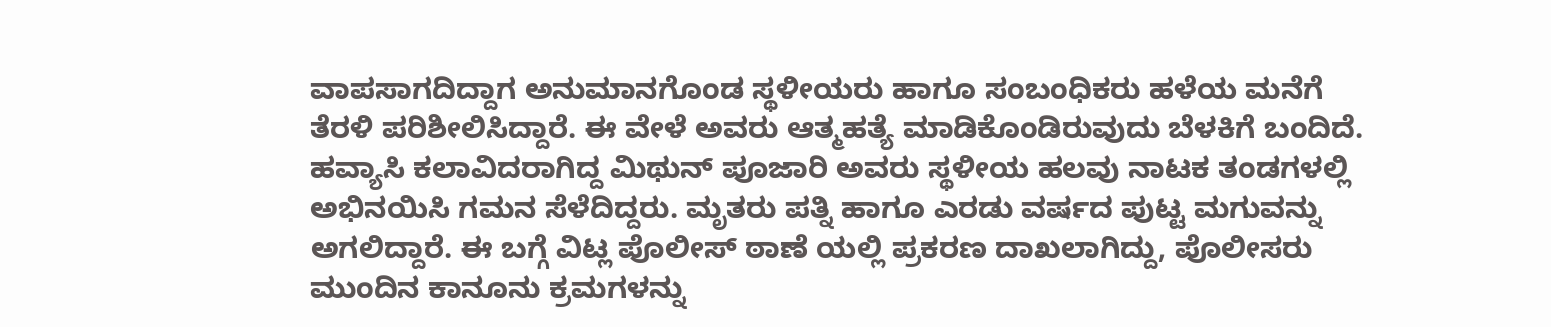ವಾಪಸಾಗದಿದ್ದಾಗ ಅನುಮಾನಗೊಂಡ ಸ್ಥಳೀಯರು ಹಾಗೂ ಸಂಬಂಧಿಕರು ಹಳೆಯ ಮನೆಗೆ ತೆರಳಿ ಪರಿಶೀಲಿಸಿದ್ದಾರೆ. ಈ ವೇಳೆ ಅವರು ಆತ್ಮಹತ್ಯೆ ಮಾಡಿಕೊಂಡಿರುವುದು ಬೆಳಕಿಗೆ ಬಂದಿದೆ.
ಹವ್ಯಾಸಿ ಕಲಾವಿದರಾಗಿದ್ದ ಮಿಥುನ್ ಪೂಜಾರಿ ಅವರು ಸ್ಥಳೀಯ ಹಲವು ನಾಟಕ ತಂಡಗಳಲ್ಲಿ ಅಭಿನಯಿಸಿ ಗಮನ ಸೆಳೆದಿದ್ದರು. ಮೃತರು ಪತ್ನಿ ಹಾಗೂ ಎರಡು ವರ್ಷದ ಪುಟ್ಟ ಮಗುವನ್ನು ಅಗಲಿದ್ದಾರೆ. ಈ ಬಗ್ಗೆ ವಿಟ್ಲ ಪೊಲೀಸ್ ಠಾಣೆ ಯಲ್ಲಿ ಪ್ರಕರಣ ದಾಖಲಾಗಿದ್ದು, ಪೊಲೀಸರು ಮುಂದಿನ ಕಾನೂನು ಕ್ರಮಗಳನ್ನು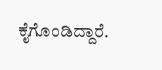ಕೈಗೊಂಡಿದ್ದಾರೆ.